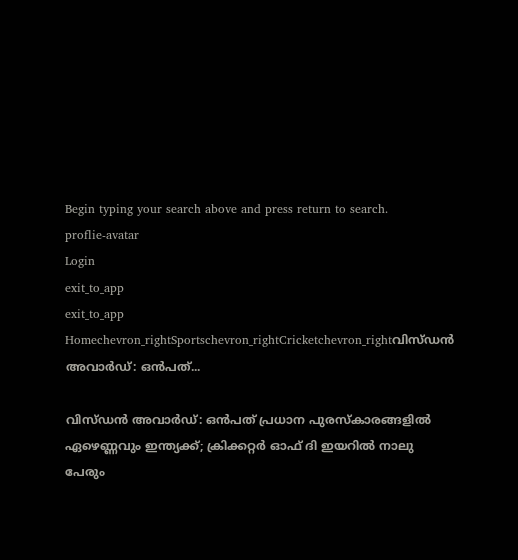Begin typing your search above and press return to search.
proflie-avatar
Login
exit_to_app
exit_to_app
Homechevron_rightSportschevron_rightCricketchevron_rightവിസ്ഡൻ അവാർഡ്: ഒൻപത്...

വിസ്ഡൻ അവാർഡ്: ഒൻപത് പ്രധാന പുരസ്കാരങ്ങളിൽ ഏഴെണ്ണവും ഇന്ത്യക്ക്; ക്രിക്കറ്റർ ഓഫ് ദി ഇയറിൽ നാലു പേരും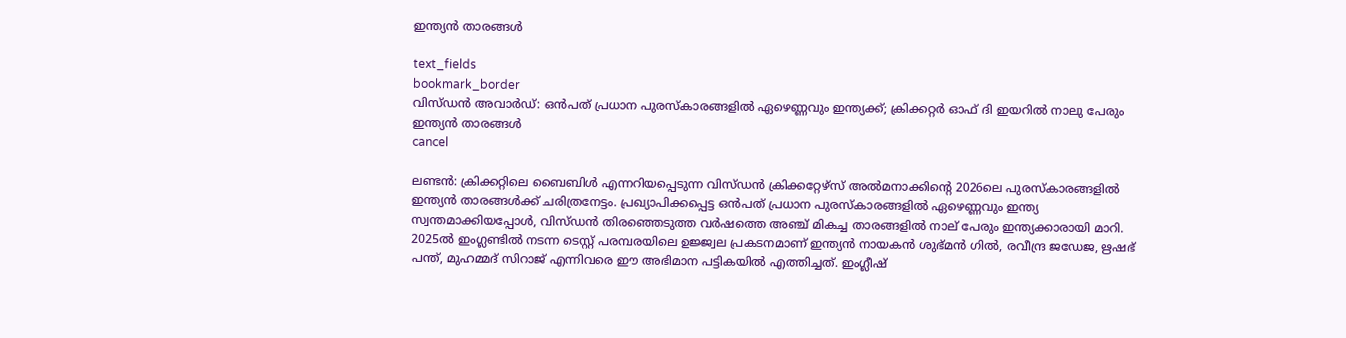ഇന്ത്യൻ താരങ്ങൾ

text_fields
bookmark_border
വിസ്ഡൻ അവാർഡ്: ഒൻപത് പ്രധാന പുരസ്കാരങ്ങളിൽ ഏഴെണ്ണവും ഇന്ത്യക്ക്; ക്രിക്കറ്റർ ഓഫ് ദി ഇയറിൽ നാലു പേരും ഇന്ത്യൻ താരങ്ങൾ
cancel

ലണ്ടൻ: ക്രിക്കറ്റിലെ ബൈബിൾ എന്നറിയപ്പെടുന്ന വിസ്ഡൻ ക്രിക്കറ്റേഴ്സ് അൽമനാക്കിന്‍റെ 2026ലെ പുരസ്കാരങ്ങളിൽ ഇന്ത്യൻ താരങ്ങൾക്ക് ചരിത്രനേട്ടം. പ്രഖ്യാപിക്കപ്പെട്ട ഒൻപത് പ്രധാന പുരസ്കാരങ്ങളിൽ ഏഴെണ്ണവും ഇന്ത്യ സ്വന്തമാക്കിയപ്പോൾ, വിസ്ഡൻ തിരഞ്ഞെടുത്ത വർഷത്തെ അഞ്ച് മികച്ച താരങ്ങളിൽ നാല് പേരും ഇന്ത്യക്കാരായി മാറി. 2025ൽ ഇംഗ്ലണ്ടിൽ നടന്ന ടെസ്റ്റ് പരമ്പരയിലെ ഉജ്ജ്വല പ്രകടനമാണ് ഇന്ത്യൻ നായകൻ ശുഭ്മൻ ഗിൽ, രവീന്ദ്ര ജഡേജ, ഋഷഭ് പന്ത്, മുഹമ്മദ് സിറാജ് എന്നിവരെ ഈ അഭിമാന പട്ടികയിൽ എത്തിച്ചത്. ഇംഗ്ലീഷ്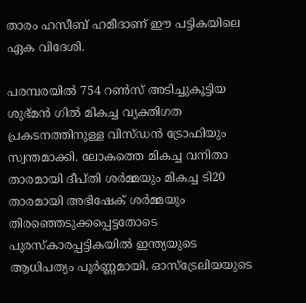താരം ഹസീബ് ഹമീദാണ് ഈ പട്ടികയിലെ ഏക വിദേശി.

പരമ്പരയിൽ 754 റൺസ് അടിച്ചുകൂട്ടിയ ശുഭ്മൻ ഗിൽ മികച്ച വ്യക്തിഗത പ്രകടനത്തിനുള്ള വിസ്ഡൻ ട്രോഫിയും സ്വന്തമാക്കി. ലോകത്തെ മികച്ച വനിതാ താരമായി ദീപ്തി ശർമ്മയും മികച്ച ടി20 താരമായി അഭിഷേക് ശർമ്മയും തിരഞ്ഞെടുക്കപ്പെട്ടതോടെ പുരസ്കാരപ്പട്ടികയിൽ ഇന്ത്യയുടെ ആധിപത്യം പൂർണ്ണമായി. ഓസ്‌ട്രേലിയയുടെ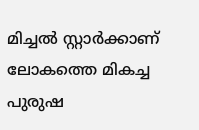മിച്ചൽ സ്റ്റാർക്കാണ് ലോകത്തെ മികച്ച പുരുഷ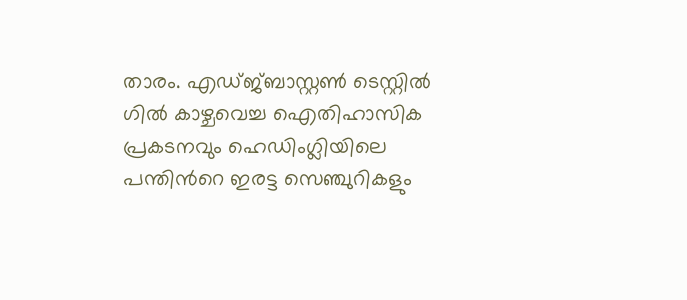താരം. എഡ്ജ്ബാസ്റ്റൺ ടെസ്റ്റിൽ ഗിൽ കാഴ്ചവെച്ച ഐതിഹാസിക പ്രകടനവും ഹെഡിംഗ്ലിയിലെ പന്തിന്‍റെ ഇരട്ട സെഞ്ചുറികളും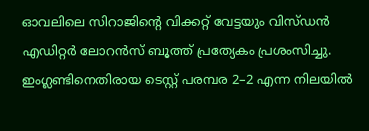ഓവലിലെ സിറാജിന്‍റെ വിക്കറ്റ് വേട്ടയും വിസ്ഡൻ എഡിറ്റർ ലോറൻസ് ബൂത്ത് പ്രത്യേകം പ്രശംസിച്ചു. ഇംഗ്ലണ്ടിനെതിരായ ടെസ്റ്റ് പരമ്പര 2–2 എന്ന നിലയിൽ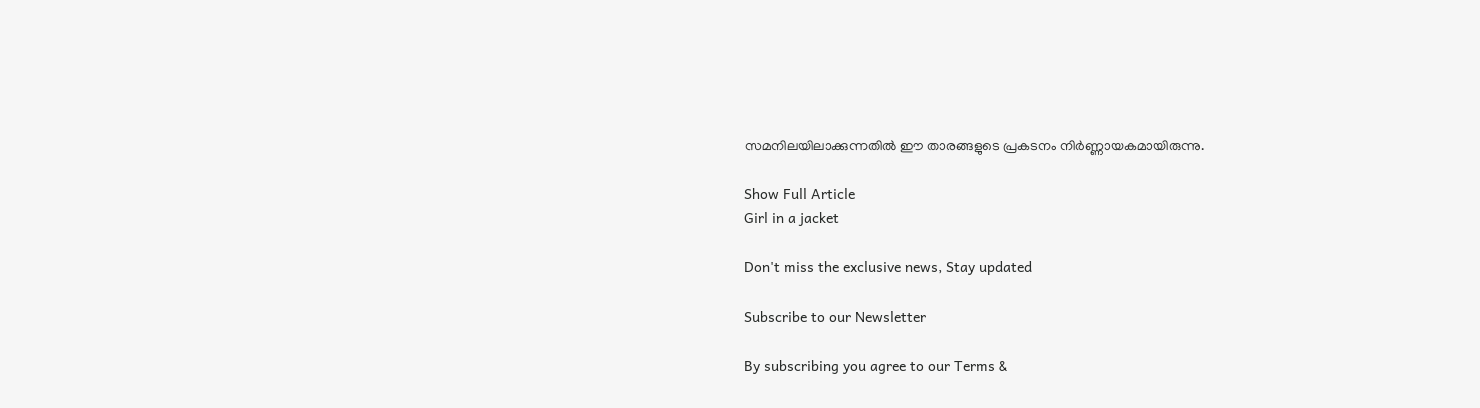സമനിലയിലാക്കുന്നതിൽ ഈ താരങ്ങളുടെ പ്രകടനം നിർണ്ണായകമായിരുന്നു.

Show Full Article
Girl in a jacket

Don't miss the exclusive news, Stay updated

Subscribe to our Newsletter

By subscribing you agree to our Terms &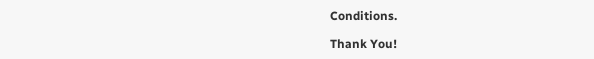Conditions.

Thank You!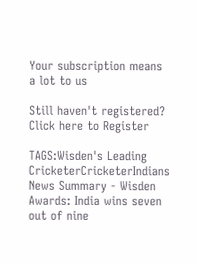Your subscription means a lot to us

Still haven't registered? Click here to Register

TAGS:Wisden's Leading CricketerCricketerIndians
News Summary - Wisden Awards: India wins seven out of nine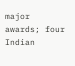major awards; four Indian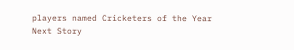players named Cricketers of the Year
Next Story